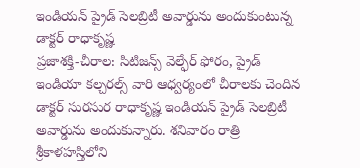ఇండియన్ ప్రైడ్ సెలబ్రిటీ అవార్డును అందుకుంటున్న డాక్టర్ రాధాకృష్ణ
ప్రజాశక్తి-చీరాల: సిటిజన్స్ వెల్ఫేర్ ఫోరం, ప్రైడ్ ఇండియా కల్చరల్స్ వారి ఆధ్వర్యంలో చీరాలకు చెందిన డాక్టర్ సురసుర రాధాకృష్ణ ఇండియన్ ప్రైడ్ సెలబ్రిటీ అవార్డును అందుకున్నారు. శనివారం రాత్రి శ్రీకాళహస్తిలోని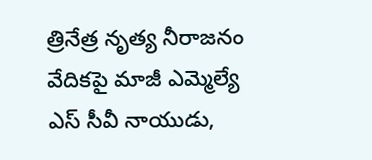త్రినేత్ర నృత్య నీరాజనం వేదికపై మాజీ ఎమ్మెల్యే ఎస్ సీవీ నాయుడు,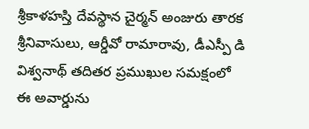శ్రీకాళహస్తి దేవస్థాన చైర్మన్ అంజురు తారక శ్రీనివాసులు, ఆర్డీవో రామారావు, డీఎస్పీ డి విశ్వనాథ్ తదితర ప్రముఖుల సమక్షంలో ఈ అవార్డును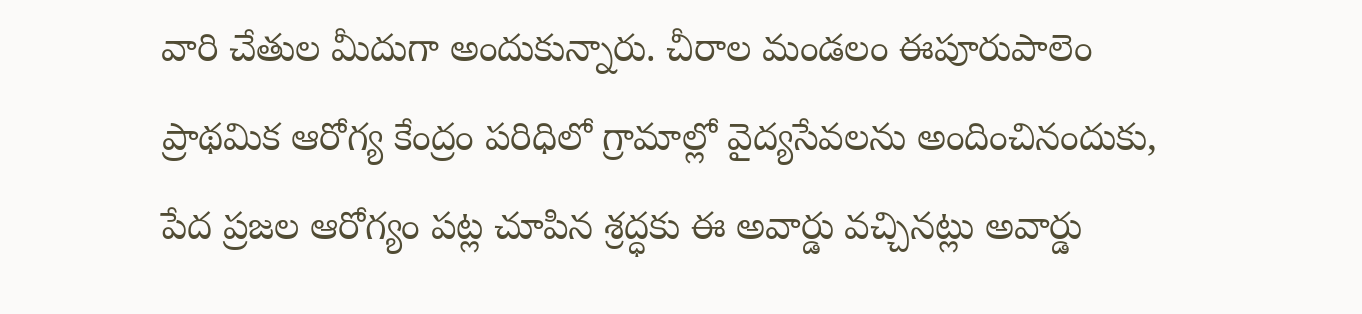వారి చేతుల మీదుగా అందుకున్నారు. చీరాల మండలం ఈపూరుపాలెం ప్రాథమిక ఆరోగ్య కేంద్రం పరిధిలో గ్రామాల్లో వైద్యసేవలను అందించినందుకు, పేద ప్రజల ఆరోగ్యం పట్ల చూపిన శ్రద్ధకు ఈ అవార్డు వచ్చినట్లు అవార్డు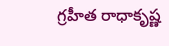గ్రహీత రాధాకృష్ణ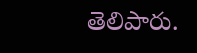తెలిపారు.